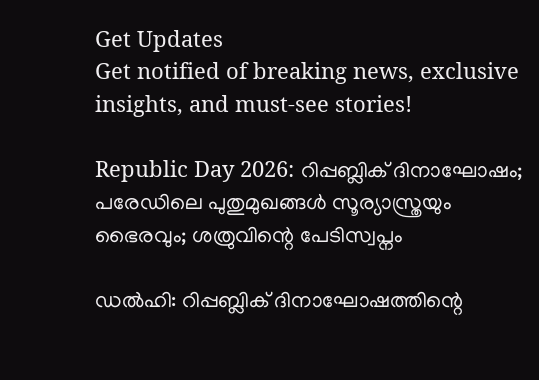Get Updates
Get notified of breaking news, exclusive insights, and must-see stories!

Republic Day 2026: റിപ്പബ്ലിക് ദിനാഘോഷം; പരേഡിലെ പുതുമുഖങ്ങള്‍ സൂര്യാസ്ത്രയും ഭൈരവും; ശത്രുവിന്റെ പേടിസ്വപ്നം

ഡല്‍ഹി: റിപ്പബ്ലിക് ദിനാഘോഷത്തിന്റെ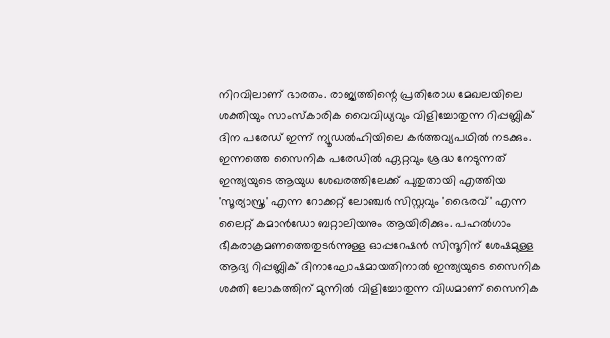നിറവിലാണ് ഭാരതം. രാജ്യത്തിന്റെ പ്രതിരോധ മേഖലയിലെ ശക്തിയും സാംസ്‌കാരിക വൈവിധ്യവും വിളിച്ചോതുന്ന റിപ്പബ്ലിക് ദിന പരേഡ് ഇന്ന് ന്യൂഡല്‍ഹിയിലെ കര്‍ത്തവ്യപഥില്‍ നടക്കും. ഇന്നത്തെ സൈനിക പരേഡില്‍ ഏറ്റവും ശ്രദ്ധ നേടുന്നത് ഇന്ത്യയുടെ ആയുധ ശേഖരത്തിലേക്ക് പുതുതായി എത്തിയ 'സൂര്യാസ്ത്ര' എന്ന റോക്കറ്റ് ലോഞ്ചര്‍ സിസ്റ്റവും 'ഭൈരവ്' എന്ന ലൈറ്റ് കമാന്‍ഡോ ബറ്റാലിയനും ആയിരിക്കും. പഹല്‍ഗാം ഭീകരാക്രമണത്തെതുടര്‍ന്നുള്ള ഓപ്പറേഷന്‍ സിന്ദൂറിന് ശേഷമുള്ള ആദ്യ റിപ്പബ്ലിക് ദിനാഘോഷമായതിനാല്‍ ഇന്ത്യയുടെ സൈനിക ശക്തി ലോകത്തിന് മുന്നില്‍ വിളിച്ചോതുന്ന വിധമാണ് സൈനിക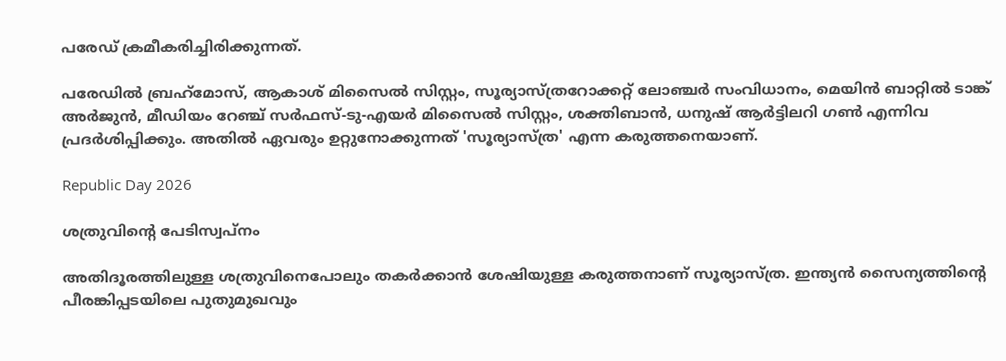പരേഡ് ക്രമീകരിച്ചിരിക്കുന്നത്.

പരേഡില്‍ ബ്രഹ്‌മോസ്, ആകാശ് മിസൈല്‍ സിസ്റ്റം, സൂര്യാസ്ത്രറോക്കറ്റ് ലോഞ്ചര്‍ സംവിധാനം, മെയിന്‍ ബാറ്റില്‍ ടാങ്ക് അര്‍ജുന്‍, മീഡിയം റേഞ്ച് സര്‍ഫസ്-ടു-എയര്‍ മിസൈല്‍ സിസ്റ്റം, ശക്തിബാന്‍, ധനുഷ് ആര്‍ട്ടിലറി ഗണ്‍ എന്നിവ പ്രദര്‍ശിപ്പിക്കും. അതില്‍ ഏവരും ഉറ്റുനോക്കുന്നത് 'സൂര്യാസ്ത്ര' എന്ന കരുത്തനെയാണ്.

Republic Day 2026

ശത്രുവിന്റെ പേടിസ്വപ്‌നം

അതിദൂരത്തിലുള്ള ശത്രുവിനെപോലും തകര്‍ക്കാന്‍ ശേഷിയുള്ള കരുത്തനാണ് സൂര്യാസ്ത്ര. ഇന്ത്യന്‍ സൈന്യത്തിന്റെ പീരങ്കിപ്പടയിലെ പുതുമുഖവും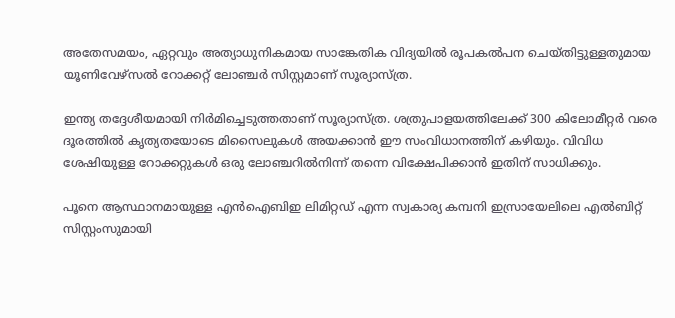അതേസമയം, ഏറ്റവും അത്യാധുനികമായ സാങ്കേതിക വിദ്യയില്‍ രൂപകല്‍പന ചെയ്തിട്ടുള്ളതുമായ യൂണിവേഴ്‌സല്‍ റോക്കറ്റ് ലോഞ്ചര്‍ സിസ്റ്റമാണ് സൂര്യാസ്ത്ര.

ഇന്ത്യ തദ്ദേശീയമായി നിര്‍മിച്ചെടുത്തതാണ് സൂര്യാസ്ത്ര. ശത്രുപാളയത്തിലേക്ക് 300 കിലോമീറ്റര്‍ വരെ ദൂരത്തില്‍ കൃത്യതയോടെ മിസൈലുകള്‍ അയക്കാന്‍ ഈ സംവിധാനത്തിന് കഴിയും. വിവിധ ശേഷിയുള്ള റോക്കറ്റുകള്‍ ഒരു ലോഞ്ചറില്‍നിന്ന് തന്നെ വിക്ഷേപിക്കാന്‍ ഇതിന് സാധിക്കും.

പൂനെ ആസ്ഥാനമായുള്ള എന്‍ഐബിഇ ലിമിറ്റഡ് എന്ന സ്വകാര്യ കമ്പനി ഇസ്രായേലിലെ എല്‍ബിറ്റ് സിസ്റ്റംസുമായി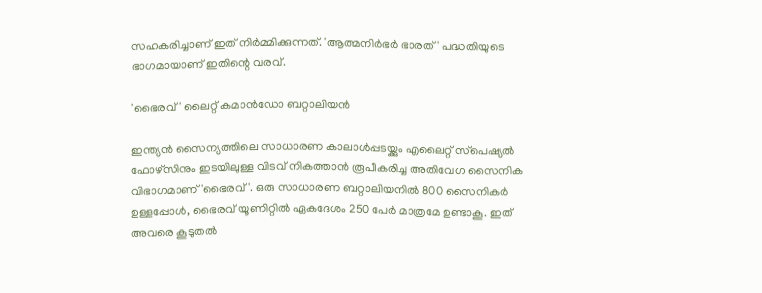സഹകരിച്ചാണ് ഇത് നിര്‍മ്മിക്കുന്നത്. 'ആത്മനിര്‍ഭര്‍ ഭാരത്' പദ്ധതിയുടെ ഭാഗമായാണ് ഇതിന്റെ വരവ്.

'ഭൈരവ്' ലൈറ്റ് കമാന്‍ഡോ ബറ്റാലിയന്‍

ഇന്ത്യന്‍ സൈന്യത്തിലെ സാധാരണ കാലാള്‍പ്പടയ്ക്കും എലൈറ്റ് സ്‌പെഷ്യല്‍ ഫോഴ്‌സിനും ഇടയിലുള്ള വിടവ് നികത്താന്‍ രൂപീകരിച്ച അതിവേഗ സൈനിക വിഭാഗമാണ് 'ഭൈരവ്'. ഒരു സാധാരണ ബറ്റാലിയനില്‍ 800 സൈനികര്‍ ഉള്ളപ്പോള്‍, ഭൈരവ് യൂണിറ്റില്‍ ഏകദേശം 250 പേര്‍ മാത്രമേ ഉണ്ടാകൂ. ഇത് അവരെ കൂടുതല്‍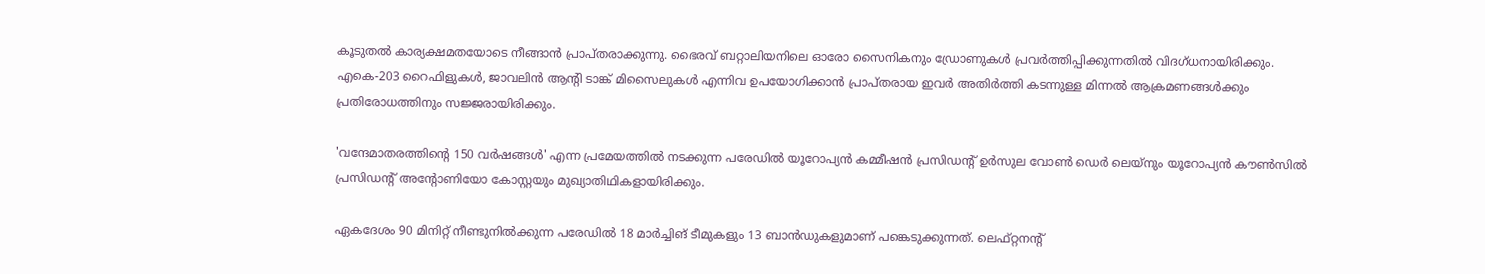കൂടുതല്‍ കാര്യക്ഷമതയോടെ നീങ്ങാന്‍ പ്രാപ്തരാക്കുന്നു. ഭൈരവ് ബറ്റാലിയനിലെ ഓരോ സൈനികനും ഡ്രോണുകള്‍ പ്രവര്‍ത്തിപ്പിക്കുന്നതില്‍ വിദഗ്ധനായിരിക്കും. എകെ-203 റൈഫിളുകള്‍, ജാവലിന്‍ ആന്റി ടാങ്ക് മിസൈലുകള്‍ എന്നിവ ഉപയോഗിക്കാന്‍ പ്രാപ്തരായ ഇവര്‍ അതിര്‍ത്തി കടന്നുള്ള മിന്നല്‍ ആക്രമണങ്ങള്‍ക്കും പ്രതിരോധത്തിനും സജ്ജരായിരിക്കും.

'വന്ദേമാതരത്തിന്റെ 150 വര്‍ഷങ്ങള്‍' എന്ന പ്രമേയത്തില്‍ നടക്കുന്ന പരേഡില്‍ യൂറോപ്യന്‍ കമ്മീഷന്‍ പ്രസിഡന്റ് ഉര്‍സുല വോണ്‍ ഡെര്‍ ലെയ്നും യൂറോപ്യന്‍ കൗണ്‍സില്‍ പ്രസിഡന്റ് അന്റോണിയോ കോസ്റ്റയും മുഖ്യാതിഥികളായിരിക്കും.

ഏകദേശം 90 മിനിറ്റ് നീണ്ടുനില്‍ക്കുന്ന പരേഡില്‍ 18 മാര്‍ച്ചിങ് ടീമുകളും 13 ബാന്‍ഡുകളുമാണ് പങ്കെടുക്കുന്നത്. ലെഫ്റ്റനന്റ്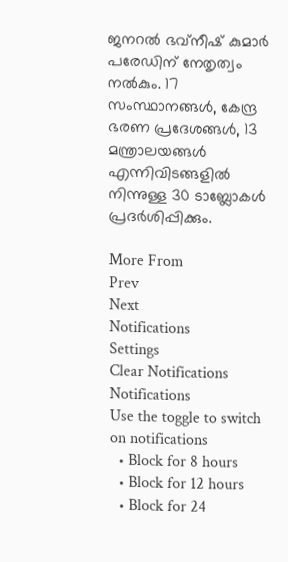ജനറല്‍ ഭവ്നീഷ് കുമാര്‍ പരേഡിന് നേതൃത്വം നല്‍കും. 17 സംസ്ഥാനങ്ങള്‍, കേന്ദ്ര ഭരണ പ്രദേശങ്ങള്‍, 13 മന്ത്രാലയങ്ങള്‍ എന്നിവിടങ്ങളില്‍ നിന്നുള്ള 30 ടാബ്ലോകള്‍ പ്രദര്‍ശിപ്പിക്കും.

More From
Prev
Next
Notifications
Settings
Clear Notifications
Notifications
Use the toggle to switch on notifications
  • Block for 8 hours
  • Block for 12 hours
  • Block for 24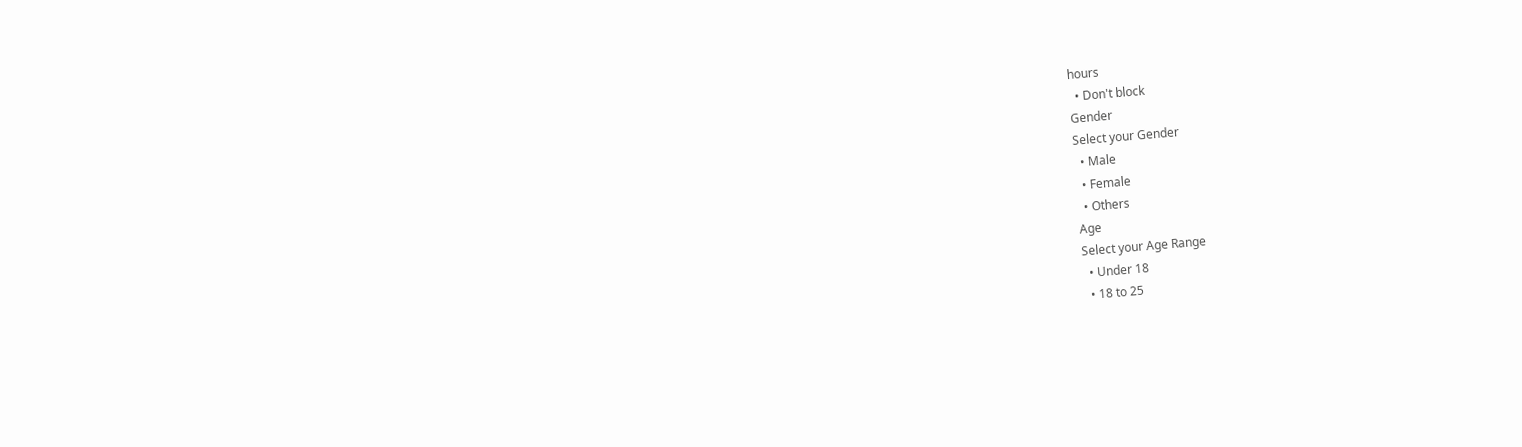hours
  • Don't block
Gender
Select your Gender
  • Male
  • Female
  • Others
Age
Select your Age Range
  • Under 18
  • 18 to 25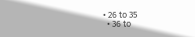• 26 to 35
  • 36 to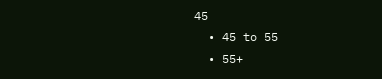45
  • 45 to 55
  • 55+